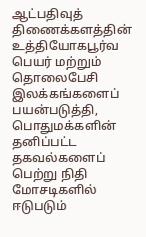ஆட்பதிவுத் திணைக்களத்தின் உத்தியோகபூர்வ பெயர் மற்றும் தொலைபேசி இலக்கங்களைப் பயன்படுத்தி, பொதுமக்களின் தனிப்பட்ட தகவல்களைப் பெற்று நிதி மோசடிகளில் ஈடுபடும்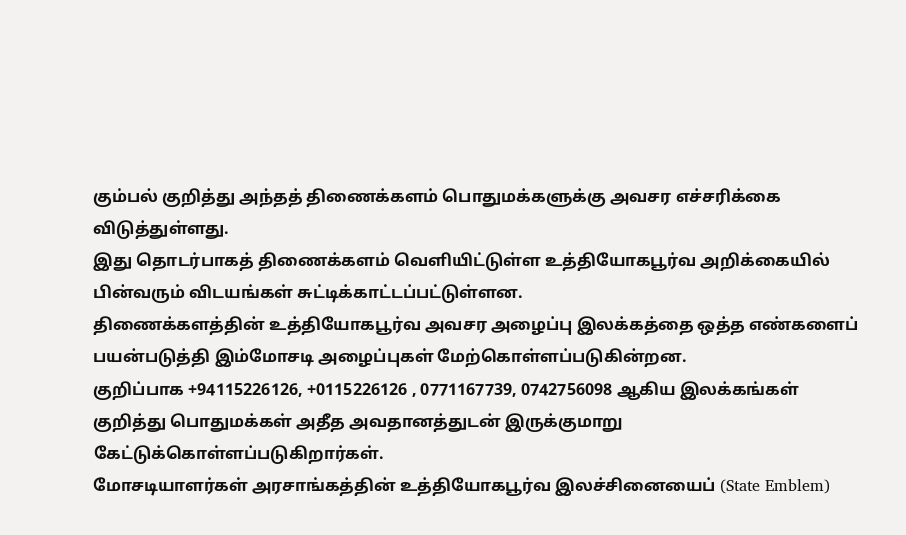கும்பல் குறித்து அந்தத் திணைக்களம் பொதுமக்களுக்கு அவசர எச்சரிக்கை விடுத்துள்ளது.
இது தொடர்பாகத் திணைக்களம் வெளியிட்டுள்ள உத்தியோகபூர்வ அறிக்கையில் பின்வரும் விடயங்கள் சுட்டிக்காட்டப்பட்டுள்ளன.
திணைக்களத்தின் உத்தியோகபூர்வ அவசர அழைப்பு இலக்கத்தை ஒத்த எண்களைப் பயன்படுத்தி இம்மோசடி அழைப்புகள் மேற்கொள்ளப்படுகின்றன.
குறிப்பாக +94115226126, +0115226126 , 0771167739, 0742756098 ஆகிய இலக்கங்கள் குறித்து பொதுமக்கள் அதீத அவதானத்துடன் இருக்குமாறு கேட்டுக்கொள்ளப்படுகிறார்கள்.
மோசடியாளர்கள் அரசாங்கத்தின் உத்தியோகபூர்வ இலச்சினையைப் (State Emblem)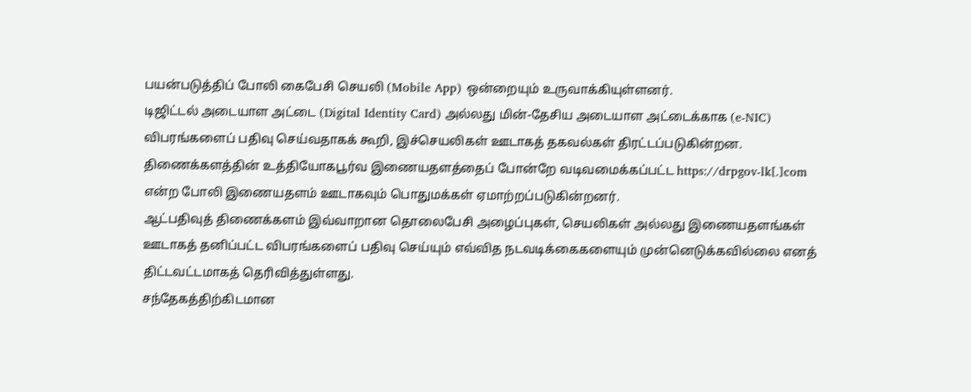பயன்படுத்திப் போலி கைபேசி செயலி (Mobile App) ஒன்றையும் உருவாக்கியுள்ளனர்.
டிஜிட்டல் அடையாள அட்டை (Digital Identity Card) அல்லது மின்-தேசிய அடையாள அட்டைக்காக (e-NIC) விபரங்களைப் பதிவு செய்வதாகக் கூறி, இச்செயலிகள் ஊடாகத் தகவல்கள் திரட்டப்படுகின்றன.
திணைக்களத்தின் உத்தியோகபூர்வ இணையதளத்தைப் போன்றே வடிவமைக்கப்பட்ட https://drpgov-lk[.]com என்ற போலி இணையதளம் ஊடாகவும் பொதுமக்கள் ஏமாற்றப்படுகின்றனர்.
ஆட்பதிவுத் திணைக்களம் இவ்வாறான தொலைபேசி அழைப்புகள், செயலிகள் அல்லது இணையதளங்கள் ஊடாகத் தனிப்பட்ட விபரங்களைப் பதிவு செய்யும் எவ்வித நடவடிக்கைகளையும் முன்னெடுக்கவில்லை எனத் திட்டவட்டமாகத் தெரிவித்துள்ளது.
சந்தேகத்திற்கிடமான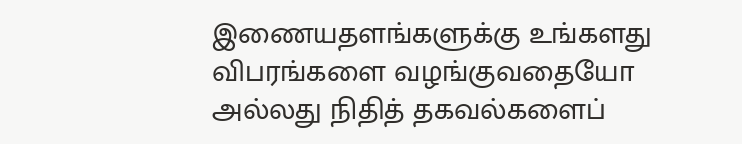இணையதளங்களுக்கு உங்களது விபரங்களை வழங்குவதையோ அல்லது நிதித் தகவல்களைப்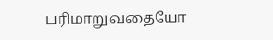பரிமாறுவதையோ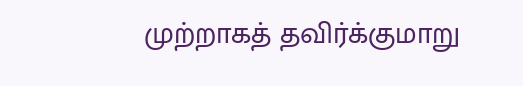முற்றாகத் தவிர்க்குமாறு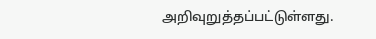அறிவுறுத்தப்பட்டுள்ளது.